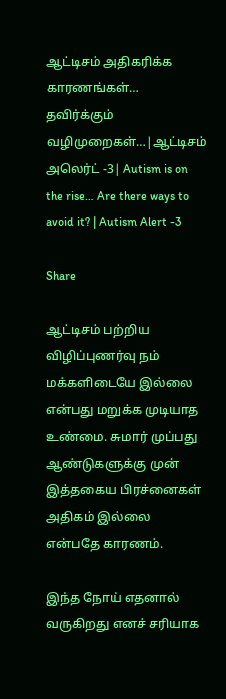ஆட்டிசம் அதிகரிக்க காரணங்கள்… தவிர்க்கும் வழிமுறைகள்…|ஆட்டிசம் அலெர்ட் -3| Autism is on the rise… Are there ways to avoid it? | Autism Alert -3

Share

ஆட்டிசம் பற்றிய விழிப்புணர்வு நம் மக்களிடையே இல்லை என்பது மறுக்க முடியாத உண்மை. சுமார் முப்பது ஆண்டுகளுக்கு முன் இத்தகைய பிரச்னைகள் அதிகம் இல்லை என்பதே காரணம்.

இந்த நோய் எதனால் வருகிறது எனச் சரியாக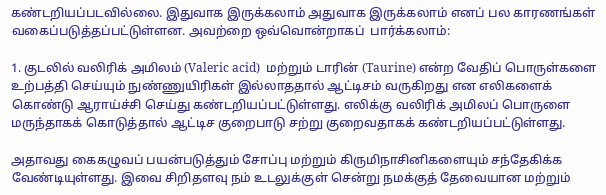கண்டறியப்படவில்லை. இதுவாக இருக்கலாம் அதுவாக இருக்கலாம் எனப் பல காரணங்கள் வகைப்படுத்தப்பட்டுள்ளன. அவற்றை ஒவ்வொன்றாகப்  பார்க்கலாம்:

1. குடலில் வலிரிக் அமிலம் (Valeric acid)  மற்றும் டாரின் (Taurine) என்ற வேதிப் பொருள்களை உற்பத்தி செய்யும் நுண்ணுயிரிகள் இல்லாததால் ஆட்டிசம் வருகிறது என எலிகளைக் கொண்டு ஆராய்ச்சி செய்து கண்டறியப்பட்டுள்ளது. எலிக்கு வலிரிக் அமிலப் பொருளை மருந்தாகக் கொடுத்தால் ஆட்டிச குறைபாடு சற்று குறைவதாகக் கண்டறியப்பட்டுள்ளது.

அதாவது கைகழுவப் பயன்படுத்தும் சோப்பு மற்றும் கிருமிநாசினிகளையும் சந்தேகிக்க வேண்டியுள்ளது. இவை சிறிதளவு நம் உடலுக்குள் சென்று நமக்குத் தேவையான மற்றும்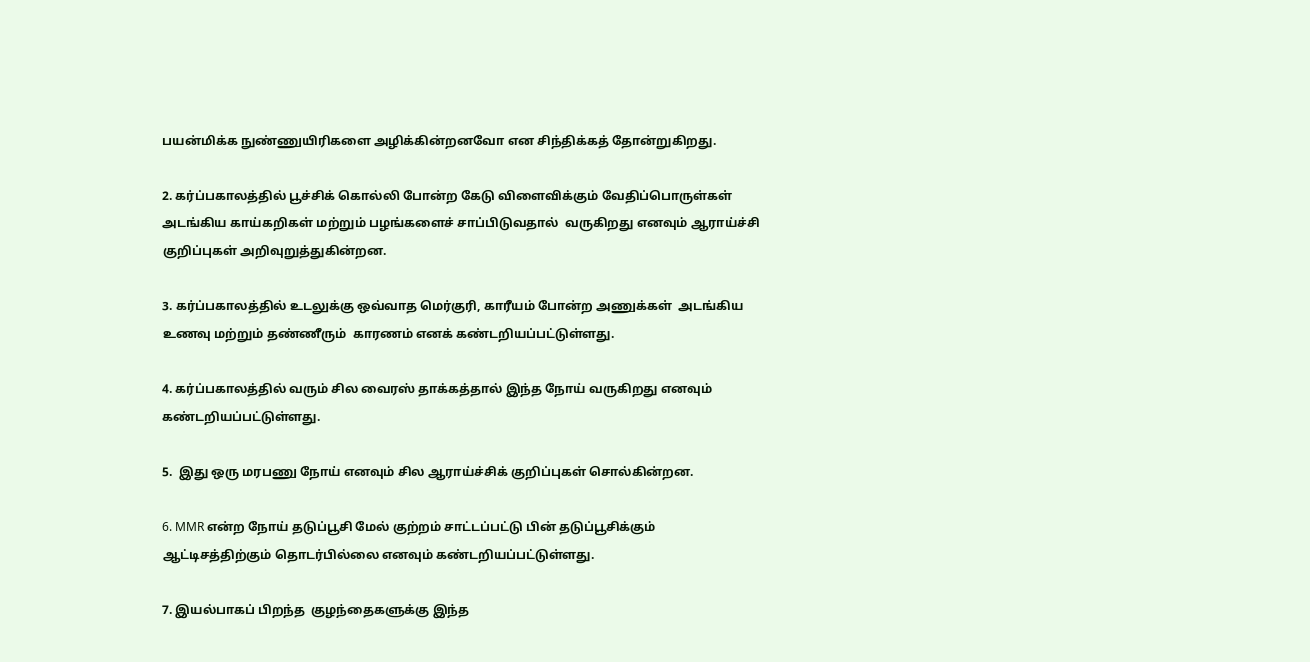பயன்மிக்க நுண்ணுயிரிகளை அழிக்கின்றனவோ என சிந்திக்கத் தோன்றுகிறது.

2. கர்ப்பகாலத்தில் பூச்சிக் கொல்லி போன்ற கேடு விளைவிக்கும் வேதிப்பொருள்கள் அடங்கிய காய்கறிகள் மற்றும் பழங்களைச் சாப்பிடுவதால்  வருகிறது எனவும் ஆராய்ச்சி குறிப்புகள் அறிவுறுத்துகின்றன.

3. கர்ப்பகாலத்தில் உடலுக்கு ஒவ்வாத மெர்குரி, காரீயம் போன்ற அணுக்கள்  அடங்கிய உணவு மற்றும் தண்ணீரும்  காரணம் எனக் கண்டறியப்பட்டுள்ளது.

4. கர்ப்பகாலத்தில் வரும் சில வைரஸ் தாக்கத்தால் இந்த நோய் வருகிறது எனவும் கண்டறியப்பட்டுள்ளது.

5.  இது ஒரு மரபணு நோய் எனவும் சில ஆராய்ச்சிக் குறிப்புகள் சொல்கின்றன.

6. MMR என்ற நோய் தடுப்பூசி மேல் குற்றம் சாட்டப்பட்டு பின் தடுப்பூசிக்கும் ஆட்டிசத்திற்கும் தொடர்பில்லை எனவும் கண்டறியப்பட்டுள்ளது.

7. இயல்பாகப் பிறந்த  குழந்தைகளுக்கு இந்த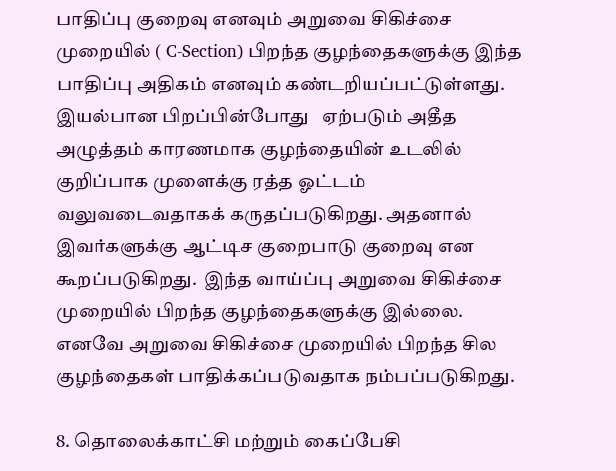பாதிப்பு குறைவு எனவும் அறுவை சிகிச்சை முறையில் ( C-Section) பிறந்த குழந்தைகளுக்கு இந்த பாதிப்பு அதிகம் எனவும் கண்டறியப்பட்டுள்ளது. இயல்பான பிறப்பின்போது   ஏற்படும் அதீத அழுத்தம் காரணமாக குழந்தையின் உடலில் குறிப்பாக முளைக்கு ரத்த ஓட்டம் வலுவடைவதாகக் கருதப்படுகிறது. அதனால் இவர்களுக்கு ஆட்டிச குறைபாடு குறைவு என கூறப்படுகிறது.  இந்த வாய்ப்பு அறுவை சிகிச்சை முறையில் பிறந்த குழந்தைகளுக்கு இல்லை. எனவே அறுவை சிகிச்சை முறையில் பிறந்த சில குழந்தைகள் பாதிக்கப்படுவதாக நம்பப்படுகிறது.

8. தொலைக்காட்சி மற்றும் கைப்பேசி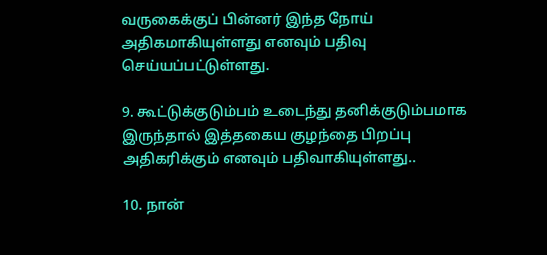வருகைக்குப் பின்னர் இந்த நோய் அதிகமாகியுள்ளது எனவும் பதிவு செய்யப்பட்டுள்ளது.

9. கூட்டுக்குடும்பம் உடைந்து தனிக்குடும்பமாக இருந்தால் இத்தகைய குழந்தை பிறப்பு அதிகரிக்கும் எனவும் பதிவாகியுள்ளது..

10. நான்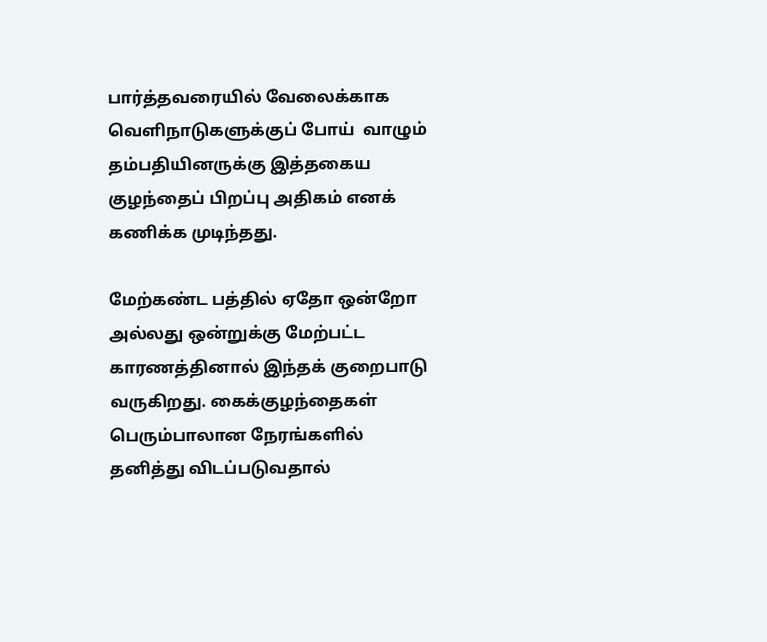பார்த்தவரையில் வேலைக்காக வெளிநாடுகளுக்குப் போய்  வாழும் தம்பதியினருக்கு இத்தகைய  குழந்தைப் பிறப்பு அதிகம் எனக் கணிக்க முடிந்தது.

மேற்கண்ட பத்தில் ஏதோ ஒன்றோ அல்லது ஒன்றுக்கு மேற்பட்ட காரணத்தினால் இந்தக் குறைபாடு வருகிறது. கைக்குழந்தைகள் பெரும்பாலான நேரங்களில் தனித்து விடப்படுவதால்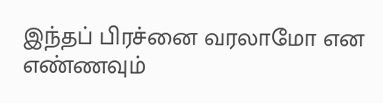இந்தப் பிரச்னை வரலாமோ என எண்ணவும்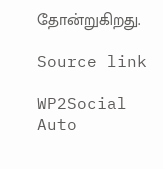தோன்றுகிறது.

Source link

WP2Social Auto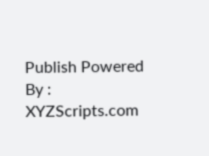Publish Powered By : XYZScripts.com